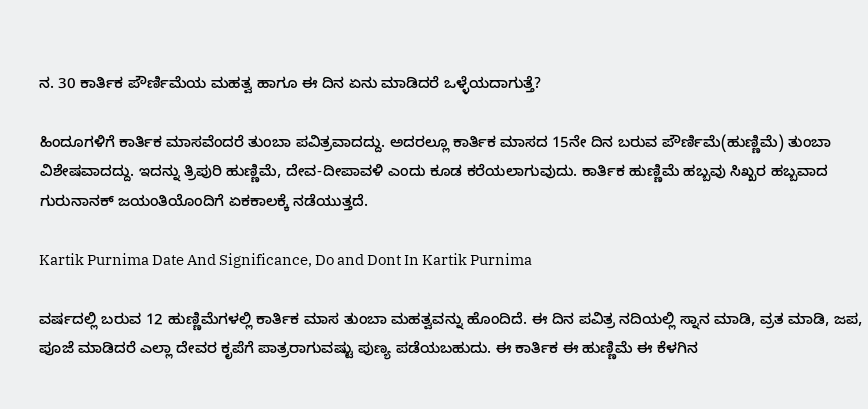ನ. 30 ಕಾರ್ತಿಕ ಪೌರ್ಣಿಮೆಯ ಮಹತ್ವ ಹಾಗೂ ಈ ದಿನ ಏನು ಮಾಡಿದರೆ ಒಳ್ಳೆಯದಾಗುತ್ತೆ?

ಹಿಂದೂಗಳಿಗೆ ಕಾರ್ತಿಕ ಮಾಸವೆಂದರೆ ತುಂಬಾ ಪವಿತ್ರವಾದದ್ದು. ಅದರಲ್ಲೂ ಕಾರ್ತಿಕ ಮಾಸದ 15ನೇ ದಿನ ಬರುವ ಪೌರ್ಣಿಮೆ(ಹುಣ್ಣಿಮೆ) ತುಂಬಾ ವಿಶೇಷವಾದದ್ದು. ಇದನ್ನು ತ್ರಿಪುರಿ ಹುಣ್ಣಿಮೆ, ದೇವ-ದೀಪಾವಳಿ ಎಂದು ಕೂಡ ಕರೆಯಲಾಗುವುದು. ಕಾರ್ತಿಕ ಹುಣ್ಣಿಮೆ ಹಬ್ಬವು ಸಿಖ್ಖರ ಹಬ್ಬವಾದ ಗುರುನಾನಕ್ ಜಯಂತಿಯೊಂದಿಗೆ ಏಕಕಾಲಕ್ಕೆ ನಡೆಯುತ್ತದೆ.

Kartik Purnima Date And Significance, Do and Dont In Kartik Purnima

ವರ್ಷದಲ್ಲಿ ಬರುವ 12 ಹುಣ್ಣಿಮೆಗಳಲ್ಲಿ ಕಾರ್ತಿಕ ಮಾಸ ತುಂಬಾ ಮಹತ್ವವನ್ನು ಹೊಂದಿದೆ. ಈ ದಿನ ಪವಿತ್ರ ನದಿಯಲ್ಲಿ ಸ್ನಾನ ಮಾಡಿ, ವ್ರತ ಮಾಡಿ, ಜಪ, ಪೂಜೆ ಮಾಡಿದರೆ ಎಲ್ಲಾ ದೇವರ ಕೃಪೆಗೆ ಪಾತ್ರರಾಗುವಷ್ಟು ಪುಣ್ಯ ಪಡೆಯಬಹುದು. ಈ ಕಾರ್ತಿಕ ಈ ಹುಣ್ಣಿಮೆ ಈ ಕೆಳಗಿನ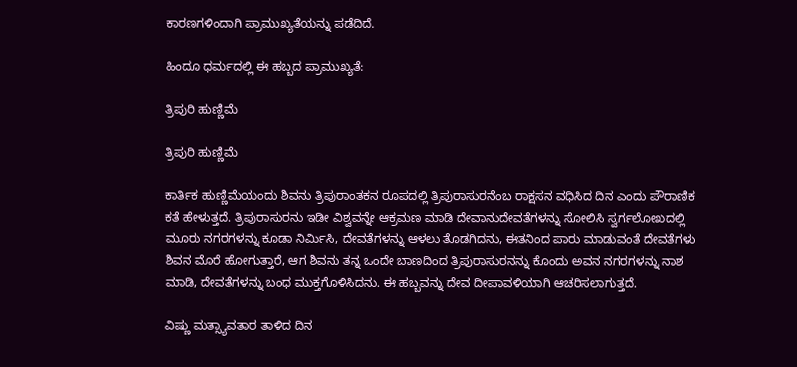ಕಾರಣಗಳಿಂದಾಗಿ ಪ್ರಾಮುಖ್ಯತೆಯನ್ನು ಪಡೆದಿದೆ.

ಹಿಂದೂ ಧರ್ಮದಲ್ಲಿ ಈ ಹಬ್ಬದ ಪ್ರಾಮುಖ್ಯತೆ:

ತ್ರಿಪುರಿ ಹುಣ್ಣಿಮೆ

ತ್ರಿಪುರಿ ಹುಣ್ಣಿಮೆ

ಕಾರ್ತಿಕ ಹುಣ್ಣಿಮೆಯಂದು ಶಿವನು ತ್ರಿಪುರಾಂತಕನ ರೂಪದಲ್ಲಿ ತ್ರಿಪುರಾಸುರನೆಂಬ ರಾಕ್ಷಸನ ವಧಿಸಿದ ದಿನ ಎಂದು ಪೌರಾಣಿಕ ಕತೆ ಹೇಳುತ್ತದೆ. ತ್ರಿಪುರಾಸುರನು ಇಡೀ ವಿಶ್ವವನ್ನೇ ಆಕ್ರಮಣ ಮಾಡಿ ದೇವಾನುದೇವತೆಗಳನ್ನು ಸೋಲಿಸಿ ಸ್ವರ್ಗಲೋಖದಲ್ಲಿ ಮೂರು ನಗರಗಳನ್ನು ಕೂಡಾ ನಿರ್ಮಿಸಿ, ದೇವತೆಗಳನ್ನು ಆಳಲು ತೊಡಗಿದನು, ಈತನಿಂದ ಪಾರು ಮಾಡುವಂತೆ ದೇವತೆಗಳು ಶಿವನ ಮೊರೆ ಹೋಗುತ್ತಾರೆ, ಆಗ ಶಿವನು ತನ್ನ ಒಂದೇ ಬಾಣದಿಂದ ತ್ರಿಪುರಾಸುರನನ್ನು ಕೊಂದು ಅವನ ನಗರಗಳನ್ನು ನಾಶ ಮಾಡಿ, ದೇವತೆಗಳನ್ನು ಬಂಧ ಮುಕ್ತಗೊಳಿಸಿದನು. ಈ ಹಬ್ಬವನ್ನು ದೇವ ದೀಪಾವಳಿಯಾಗಿ ಆಚರಿಸಲಾಗುತ್ತದೆ.

ವಿಷ್ಣು ಮತ್ಸ್ಯಾವತಾರ ತಾಳಿದ ದಿನ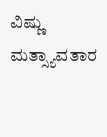ವಿಷ್ಣು ಮತ್ಸ್ಯಾವತಾರ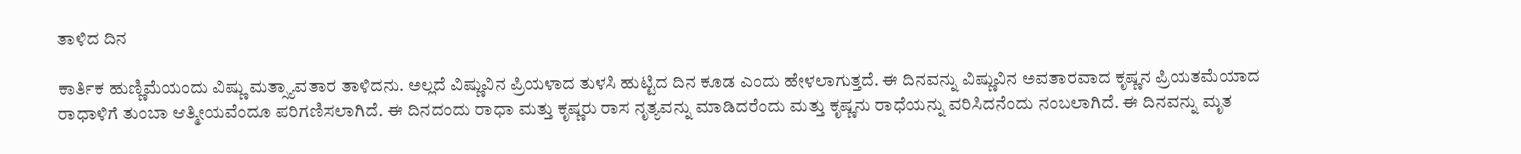ತಾಳಿದ ದಿನ

ಕಾರ್ತಿಕ ಹುಣ್ಣಿಮೆಯಂದು ವಿಷ್ಣು ಮತ್ಸ್ಯಾವತಾರ ತಾಳಿದನು. ಅಲ್ಲದೆ ವಿಷ್ಣುವಿನ ಪ್ರಿಯಳಾದ ತುಳಸಿ ಹುಟ್ಟಿದ ದಿನ ಕೂಡ ಎಂದು ಹೇಳಲಾಗುತ್ತದೆ. ಈ ದಿನವನ್ನು ವಿಷ್ಣುವಿನ ಅವತಾರವಾದ ಕೃಷ್ಣನ ಪ್ರಿಯತಮೆಯಾದ ರಾಧಾಳಿಗೆ ತುಂಬಾ ಆತ್ಮೀಯವೆಂದೂ ಪರಿಗಣಿಸಲಾಗಿದೆ. ಈ ದಿನದಂದು ರಾಧಾ ಮತ್ತು ಕೃಷ್ಣರು ರಾಸ ನೃತ್ಯವನ್ನು ಮಾಡಿದರೆಂದು ಮತ್ತು ಕೃಷ್ಣನು ರಾಧೆಯನ್ನು ವರಿಸಿದನೆಂದು ನಂಬಲಾಗಿದೆ. ಈ ದಿನವನ್ನು ಮೃತ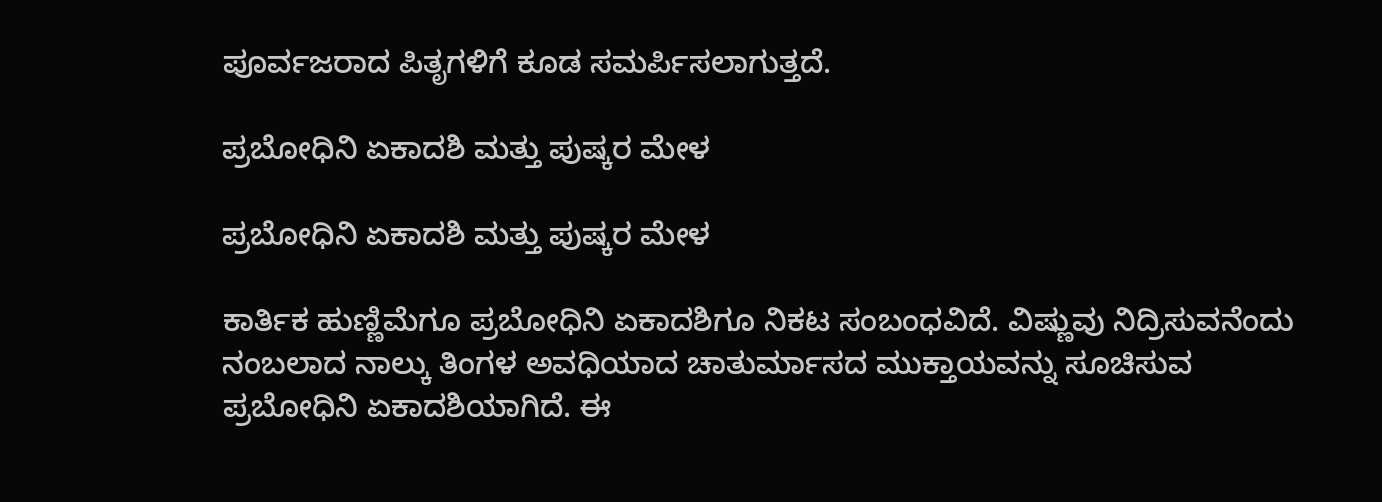ಪೂರ್ವಜರಾದ ಪಿತೃಗಳಿಗೆ ಕೂಡ ಸಮರ್ಪಿಸಲಾಗುತ್ತದೆ.

ಪ್ರಬೋಧಿನಿ ಏಕಾದಶಿ ಮತ್ತು ಪುಷ್ಕರ ಮೇಳ

ಪ್ರಬೋಧಿನಿ ಏಕಾದಶಿ ಮತ್ತು ಪುಷ್ಕರ ಮೇಳ

ಕಾರ್ತಿಕ ಹುಣ್ಣಿಮೆಗೂ ಪ್ರಬೋಧಿನಿ ಏಕಾದಶಿಗೂ ನಿಕಟ ಸಂಬಂಧವಿದೆ. ವಿಷ್ಣುವು ನಿದ್ರಿಸುವನೆಂದು ನಂಬಲಾದ ನಾಲ್ಕು ತಿಂಗಳ ಅವಧಿಯಾದ ಚಾತುರ್ಮಾಸದ ಮುಕ್ತಾಯವನ್ನು ಸೂಚಿಸುವ ಪ್ರಬೋಧಿನಿ ಏಕಾದಶಿಯಾಗಿದೆ. ಈ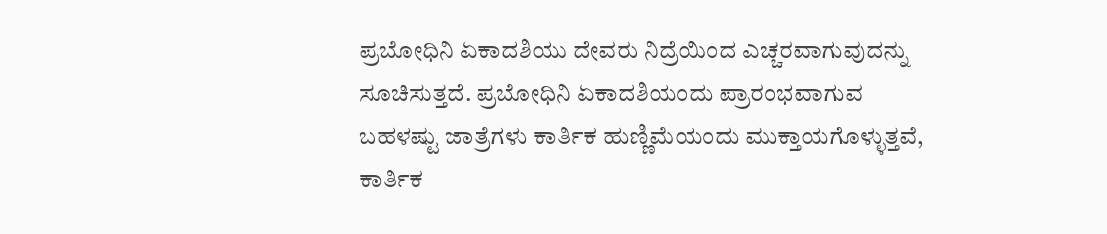ಪ್ರಬೋಧಿನಿ ಏಕಾದಶಿಯು ದೇವರು ನಿದ್ರೆಯಿಂದ ಎಚ್ಚರವಾಗುವುದನ್ನು ಸೂಚಿಸುತ್ತದೆ. ಪ್ರಬೋಧಿನಿ ಏಕಾದಶಿಯಂದು ಪ್ರಾರಂಭವಾಗುವ ಬಹಳಷ್ಟು ಜಾತ್ರೆಗಳು ಕಾರ್ತಿಕ ಹುಣ್ಣಿಮೆಯಂದು ಮುಕ್ತಾಯಗೊಳ್ಳುತ್ತವೆ, ಕಾರ್ತಿಕ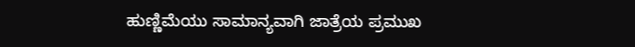ಹುಣ್ಣಿಮೆಯು ಸಾಮಾನ್ಯವಾಗಿ ಜಾತ್ರೆಯ ಪ್ರಮುಖ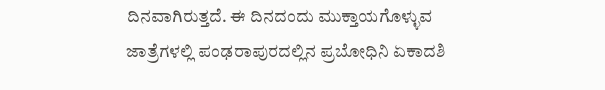ದಿನವಾಗಿರುತ್ತದೆ. ಈ ದಿನದಂದು ಮುಕ್ತಾಯಗೊಳ್ಳುವ ಜಾತ್ರೆಗಳಲ್ಲಿ ಪಂಢರಾಪುರದಲ್ಲಿನ ಪ್ರಬೋಧಿನಿ ಏಕಾದಶಿ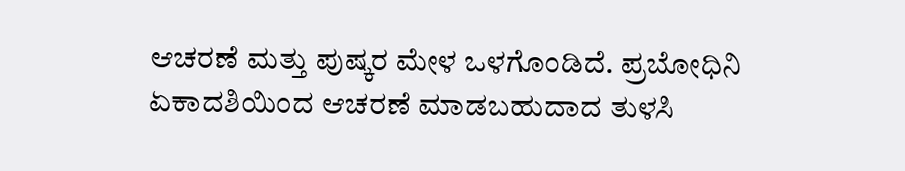ಆಚರಣೆ ಮತ್ತು ಪುಷ್ಕರ ಮೇಳ ಒಳಗೊಂಡಿದೆ. ಪ್ರಬೋಧಿನಿ ಏಕಾದಶಿಯಿಂದ ಆಚರಣೆ ಮಾಡಬಹುದಾದ ತುಳಸಿ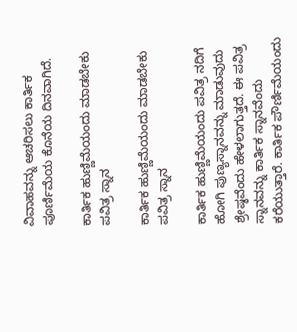ವಿವಾಹವನ್ನು ಆಚರಿಸಲು ಕಾರ್ತಿಕ ಪೂರ್ಣಿಮೆಯ ಕೊನೆಯ ದಿನವಾಗಿದೆ.

ಕಾರ್ತಿಕ ಹುಣ್ಣಿಮೆಯಂದು ಮಾಡಬೇಕು ಪವಿತ್ರ ಸ್ನಾನ

ಕಾರ್ತಿಕ ಹುಣ್ಣಿಮೆಯಂದು ಮಾಡಬೇಕು ಪವಿತ್ರ ಸ್ನಾನ

ಕಾರ್ತಿಕ ಹುಣ್ಣಿಮೆಯಂದು ಪವಿತ್ರ ನದಿಗೆ ಹೋಗಿ ಪುಣ್ಯಸ್ನಾನವನ್ನು ಮಾಡುವುದು ಶ್ರೇಷ್ಠವೆಂದು ಹೇಳಲಾಗುತ್ತದೆ. ಈ ಪವಿತ್ರ ಸ್ನಾನವನ್ನು ಕಾರ್ತಿಕ ಸ್ನಾನವೆಂದು ಕರೆಯುತ್ತಾರೆ. ಕಾರ್ತಿಕ ಪೌರ್ಣಿಮೆಯಂದು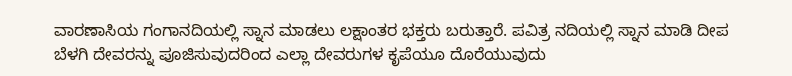ವಾರಣಾಸಿಯ ಗಂಗಾನದಿಯಲ್ಲಿ ಸ್ನಾನ ಮಾಡಲು ಲಕ್ಷಾಂತರ ಭಕ್ತರು ಬರುತ್ತಾರೆ. ಪವಿತ್ರ ನದಿಯಲ್ಲಿ ಸ್ನಾನ ಮಾಡಿ ದೀಪ ಬೆಳಗಿ ದೇವರನ್ನು ಪೂಜಿಸುವುದರಿಂದ ಎಲ್ಲಾ ದೇವರುಗಳ ಕೃಪೆಯೂ ದೊರೆಯುವುದು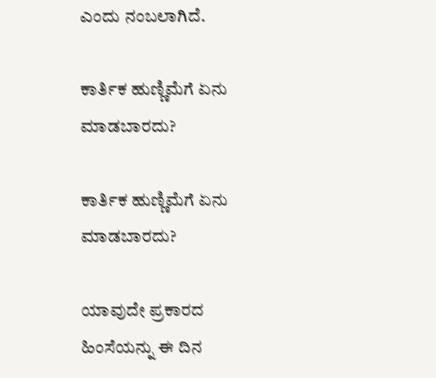ಎಂದು ನಂಬಲಾಗಿದೆ.

ಕಾರ್ತಿಕ ಹುಣ್ಣಿಮೆಗೆ ಏನು ಮಾಡಬಾರದು?

ಕಾರ್ತಿಕ ಹುಣ್ಣಿಮೆಗೆ ಏನು ಮಾಡಬಾರದು?

ಯಾವುದೇ ಪ್ರಕಾರದ ಹಿಂಸೆಯನ್ನು ಈ ದಿನ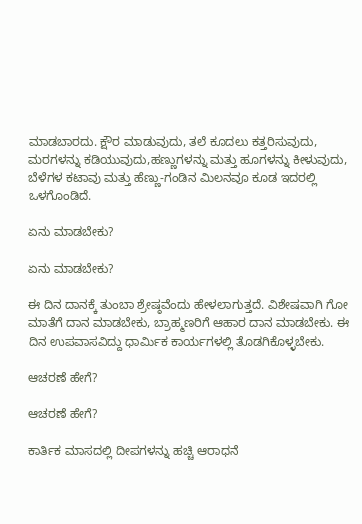ಮಾಡಬಾರದು. ಕ್ಷೌರ ಮಾಡುವುದು, ತಲೆ ಕೂದಲು ಕತ್ತರಿಸುವುದು, ಮರಗಳನ್ನು ಕಡಿಯುವುದು,ಹಣ್ಣುಗಳನ್ನು ಮತ್ತು ಹೂಗಳನ್ನು ಕೀಳುವುದು, ಬೆಳೆಗಳ ಕಟಾವು ಮತ್ತು ಹೆಣ್ಣು-ಗಂಡಿನ ಮಿಲನವೂ ಕೂಡ ಇದರಲ್ಲಿ ಒಳಗೊಂಡಿದೆ.

ಏನು ಮಾಡಬೇಕು?

ಏನು ಮಾಡಬೇಕು?

ಈ ದಿನ ದಾನಕ್ಕೆ ತುಂಬಾ ಶ್ರೇಷ್ಠವೆಂದು ಹೇಳಲಾಗುತ್ತದೆ. ವಿಶೇಷವಾಗಿ ಗೋ ಮಾತೆಗೆ ದಾನ ಮಾಡಬೇಕು, ಬ್ರಾಹ್ಮಣರಿಗೆ ಆಹಾರ ದಾನ ಮಾಡಬೇಕು. ಈ ದಿನ ಉಪವಾಸವಿದ್ದು ಧಾರ್ಮಿಕ ಕಾರ್ಯಗಳಲ್ಲಿ ತೊಡಗಿಕೊಳ್ಳಬೇಕು.

ಆಚರಣೆ ಹೇಗೆ?

ಆಚರಣೆ ಹೇಗೆ?

ಕಾರ್ತಿಕ ಮಾಸದಲ್ಲಿ ದೀಪಗಳನ್ನು ಹಚ್ಚಿ ಆರಾಧನೆ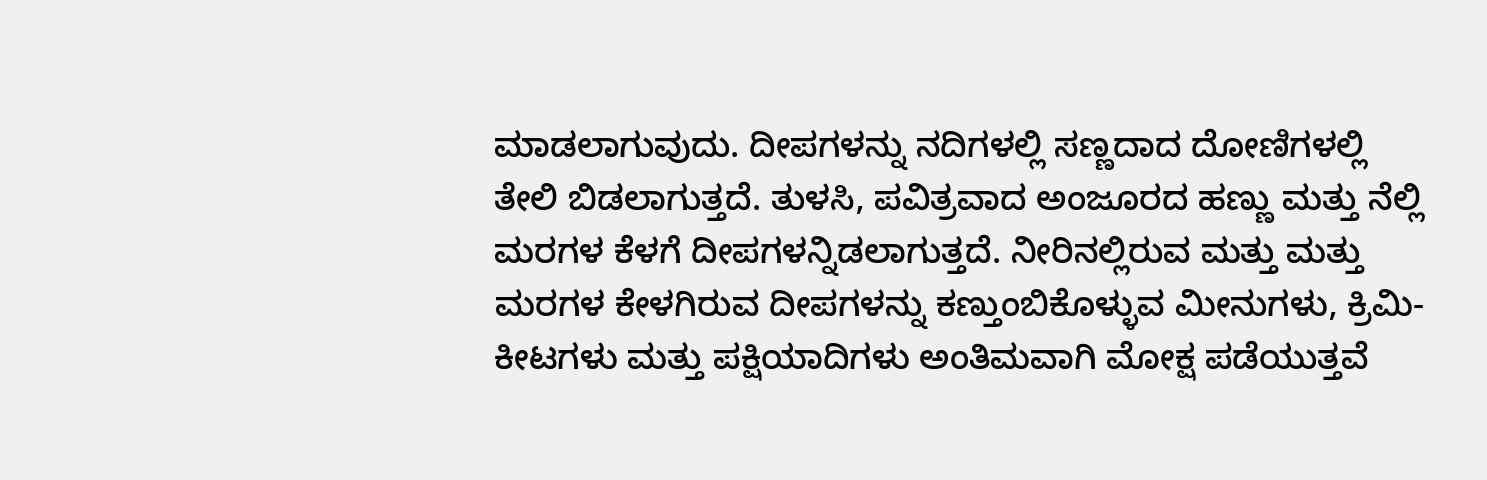ಮಾಡಲಾಗುವುದು. ದೀಪಗಳನ್ನು ನದಿಗಳಲ್ಲಿ ಸಣ್ಣದಾದ ದೋಣಿಗಳಲ್ಲಿ ತೇಲಿ ಬಿಡಲಾಗುತ್ತದೆ. ತುಳಸಿ, ಪವಿತ್ರವಾದ ಅಂಜೂರದ ಹಣ್ಣು ಮತ್ತು ನೆಲ್ಲಿ ಮರಗಳ ಕೆಳಗೆ ದೀಪಗಳನ್ನಿಡಲಾಗುತ್ತದೆ. ನೀರಿನಲ್ಲಿರುವ ಮತ್ತು ಮತ್ತು ಮರಗಳ ಕೇಳಗಿರುವ ದೀಪಗಳನ್ನು ಕಣ್ತುಂಬಿಕೊಳ್ಳುವ ಮೀನುಗಳು, ಕ್ರಿಮಿ-ಕೀಟಗಳು ಮತ್ತು ಪಕ್ಷಿಯಾದಿಗಳು ಅಂತಿಮವಾಗಿ ಮೋಕ್ಷ ಪಡೆಯುತ್ತವೆ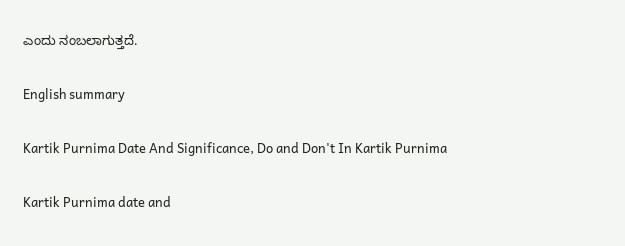ಎಂದು ನಂಬಲಾಗುತ್ತದೆ.

English summary

Kartik Purnima Date And Significance, Do and Don't In Kartik Purnima

Kartik Purnima date and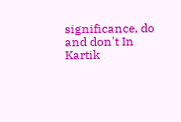significance, do and don't In Kartik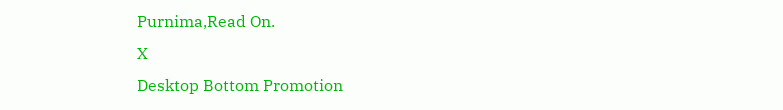Purnima,Read On.
X
Desktop Bottom Promotion